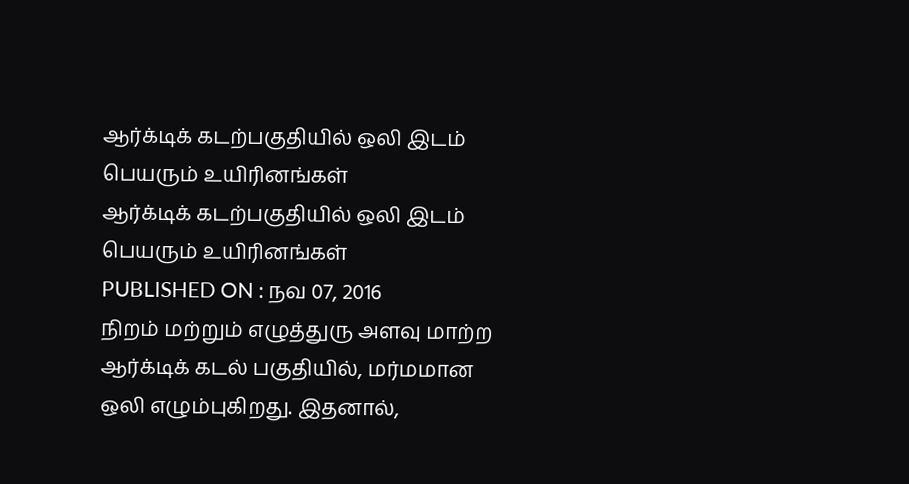ஆர்க்டிக் கடற்பகுதியில் ஒலி இடம் பெயரும் உயிரினங்கள்
ஆர்க்டிக் கடற்பகுதியில் ஒலி இடம் பெயரும் உயிரினங்கள்
PUBLISHED ON : நவ 07, 2016
நிறம் மற்றும் எழுத்துரு அளவு மாற்ற
ஆர்க்டிக் கடல் பகுதியில், மர்மமான ஒலி எழும்புகிறது. இதனால்,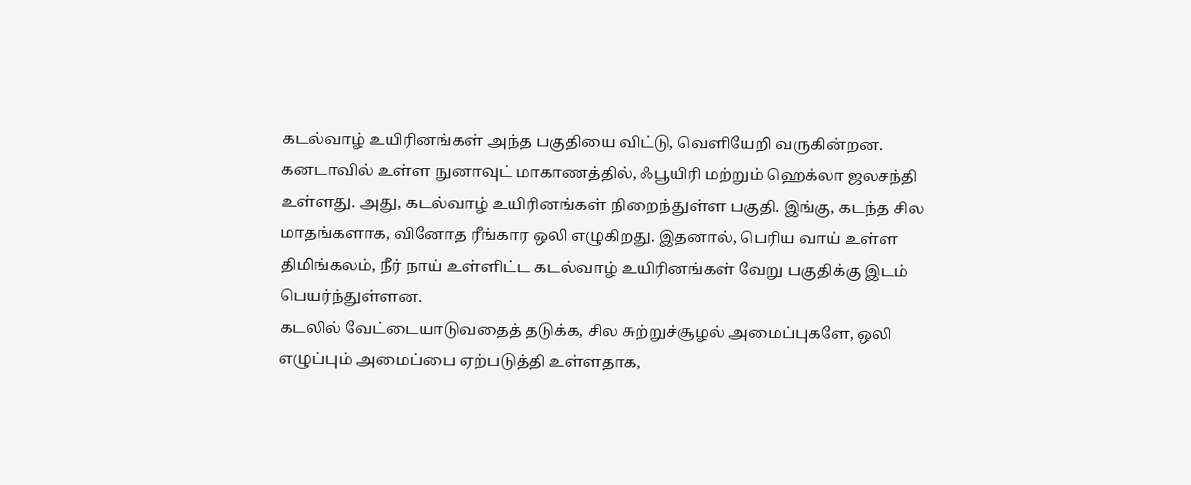கடல்வாழ் உயிரினங்கள் அந்த பகுதியை விட்டு, வெளியேறி வருகின்றன. கனடாவில் உள்ள நுனாவுட் மாகாணத்தில், ஃபூயிரி மற்றும் ஹெக்லா ஜலசந்தி உள்ளது. அது, கடல்வாழ் உயிரினங்கள் நிறைந்துள்ள பகுதி. இங்கு, கடந்த சில மாதங்களாக, வினோத ரீங்கார ஒலி எழுகிறது. இதனால், பெரிய வாய் உள்ள திமிங்கலம், நீர் நாய் உள்ளிட்ட கடல்வாழ் உயிரினங்கள் வேறு பகுதிக்கு இடம் பெயர்ந்துள்ளன.
கடலில் வேட்டையாடுவதைத் தடுக்க, சில சுற்றுச்சூழல் அமைப்புகளே, ஒலி எழுப்பும் அமைப்பை ஏற்படுத்தி உள்ளதாக,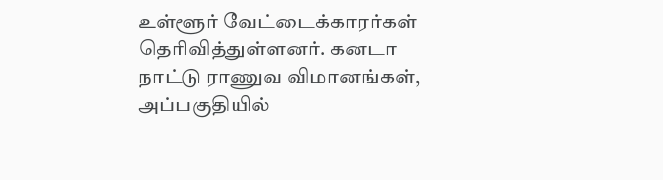உள்ளூர் வேட்டைக்காரர்கள் தெரிவித்துள்ளனர். கனடா நாட்டு ராணுவ விமானங்கள், அப்பகுதியில்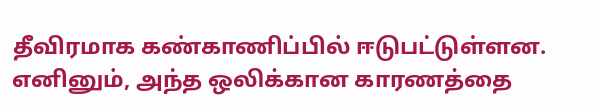தீவிரமாக கண்காணிப்பில் ஈடுபட்டுள்ளன. எனினும், அந்த ஒலிக்கான காரணத்தை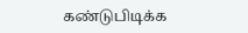கண்டுபிடிக்க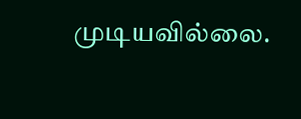முடியவில்லை.